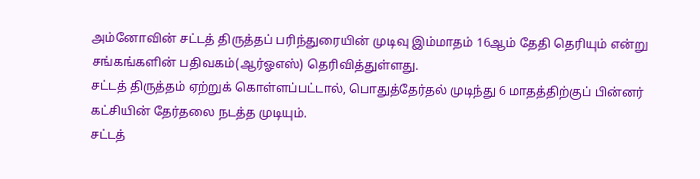அம்னோவின் சட்டத் திருத்தப் பரிந்துரையின் முடிவு இம்மாதம் 16ஆம் தேதி தெரியும் என்று சங்கங்களின் பதிவகம்(ஆர்ஓஎஸ்) தெரிவித்துள்ளது.
சட்டத் திருத்தம் ஏற்றுக் கொள்ளப்பட்டால், பொதுத்தேர்தல் முடிந்து 6 மாதத்திற்குப் பின்னர் கட்சியின் தேர்தலை நடத்த முடியும்.
சட்டத்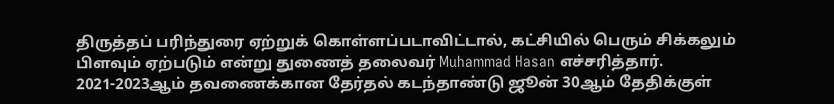திருத்தப் பரிந்துரை ஏற்றுக் கொள்ளப்படாவிட்டால், கட்சியில் பெரும் சிக்கலும் பிளவும் ஏற்படும் என்று துணைத் தலைவர் Muhammad Hasan எச்சரித்தார்.
2021-2023ஆம் தவணைக்கான தேர்தல் கடந்தாண்டு ஜூன் 30ஆம் தேதிக்குள்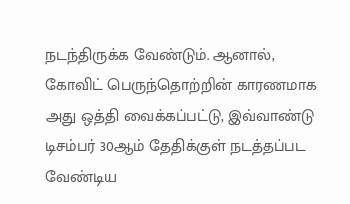நடந்திருக்க வேண்டும். ஆனால், கோவிட் பெருந்தொற்றின் காரணமாக அது ஒத்தி வைக்கப்பட்டு, இவ்வாண்டு டிசம்பர் 30ஆம் தேதிக்குள் நடத்தப்பட வேண்டிய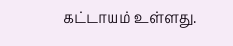கட்டாயம் உள்ளது.